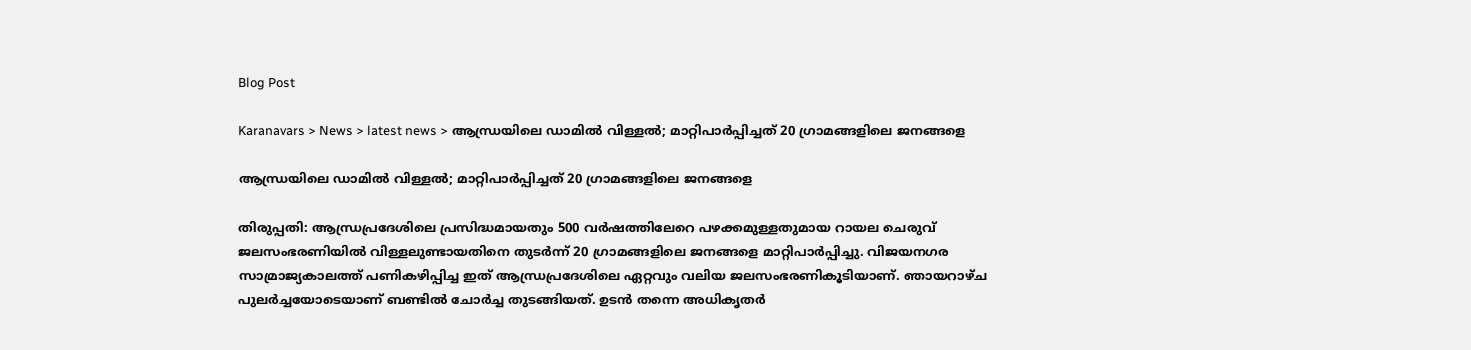Blog Post

Karanavars > News > latest news > ആന്ധ്രയിലെ ഡാമിൽ വിള്ളല്‍; മാറ്റിപാർപ്പിച്ചത് 20 ഗ്രാമങ്ങളിലെ ജനങ്ങളെ

ആന്ധ്രയിലെ ഡാമിൽ വിള്ളല്‍; മാറ്റിപാർപ്പിച്ചത് 20 ഗ്രാമങ്ങളിലെ ജനങ്ങളെ

തിരുപ്പതി: ആന്ധ്രപ്രദേശിലെ പ്രസിദ്ധമായതും 500 വർഷത്തിലേറെ പഴക്കമുള്ളതുമായ റായല ചെരുവ് ജലസംഭരണിയില്‍ വിള്ളലുണ്ടായതിനെ തുടര്‍ന്ന് 20 ഗ്രാമങ്ങളിലെ ജനങ്ങളെ മാറ്റിപാര്‍പ്പിച്ചു. വിജയനഗര സാമ്രാജ്യകാലത്ത് പണികഴിപ്പിച്ച ഇത് ആന്ധ്രപ്രദേശിലെ ഏറ്റവും വലിയ ജലസംഭരണികൂടിയാണ്. ഞായറാഴ്ച പുലര്‍ച്ചയോടെയാണ് ബണ്ടില്‍ ചോര്‍ച്ച തുടങ്ങിയത്. ഉടന്‍ തന്നെ അധികൃതര്‍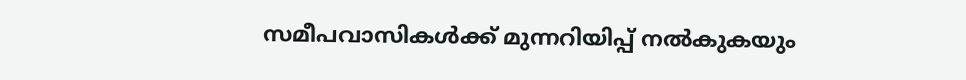സമീപവാസികള്‍ക്ക് മുന്നറിയിപ്പ് നല്‍കുകയും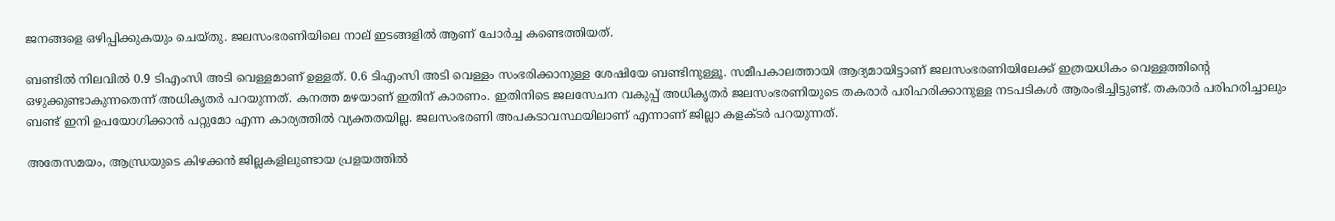ജനങ്ങളെ ഒഴിപ്പിക്കുകയും ചെയ്തു. ജലസംഭരണിയിലെ നാല് ഇടങ്ങളിൽ ആണ് ചോർച്ച കണ്ടെത്തിയത്.

ബണ്ടില്‍ നിലവില്‍ 0.9 ടിഎംസി അടി വെള്ളമാണ് ഉള്ളത്. 0.6 ടിഎംസി അടി വെള്ളം സംഭരിക്കാനുള്ള ശേഷിയേ ബണ്ടിനുള്ളൂ. സമീപകാലത്തായി ആദ്യമായിട്ടാണ് ജലസംഭരണിയിലേക്ക് ഇത്രയധികം വെള്ളത്തിന്റെ ഒഴുക്കുണ്ടാകുന്നതെന്ന് അധികൃതര്‍ പറയുന്നത്. കനത്ത മഴയാണ് ഇതിന് കാരണം. ഇതിനിടെ ജലസേചന വകുപ്പ് അധികൃതര്‍ ജലസംഭരണിയുടെ തകരാര്‍ പരിഹരിക്കാനുള്ള നടപടികള്‍ ആരംഭിച്ചിട്ടുണ്ട്. തകരാർ പരിഹരിച്ചാലും ബണ്ട് ഇനി ഉപയോഗിക്കാൻ പറ്റുമോ എന്ന കാര്യത്തിൽ വ്യക്തതയില്ല. ജലസംഭരണി അപകടാവസ്ഥയിലാണ് എന്നാണ് ജില്ലാ കളക്ടർ പറയുന്നത്.

അതേസമയം, ആന്ധ്രയുടെ കിഴക്കന്‍ ജില്ലകളിലുണ്ടായ പ്രളയത്തില്‍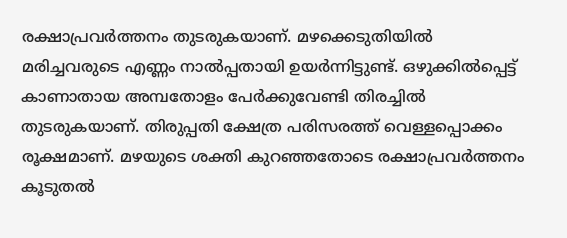രക്ഷാപ്രവര്‍ത്തനം തുടരുകയാണ്. മഴക്കെടുതിയിൽ മരിച്ചവരുടെ എണ്ണം നാൽപ്പതായി ഉയർന്നിട്ടുണ്ട്. ഒഴുക്കിൽപ്പെട്ട് കാണാതായ അമ്പതോളം പേർക്കുവേണ്ടി തിരച്ചിൽ തുടരുകയാണ്. തിരുപ്പതി ക്ഷേത്ര പരിസരത്ത് വെള്ളപ്പൊക്കം രൂക്ഷമാണ്. മഴയുടെ ശക്തി കുറഞ്ഞതോട‌െ രക്ഷാപ്രവർത്തനം കൂടുതൽ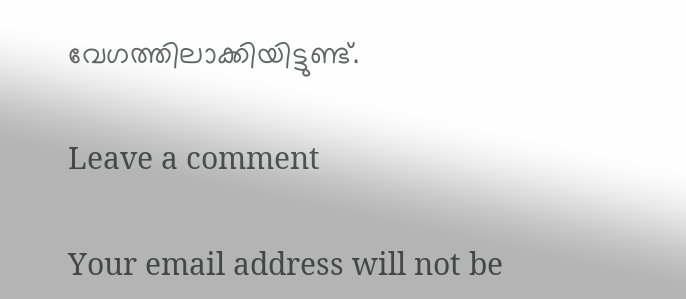വേഗത്തിലാക്കിയിട്ടുണ്ട്.

Leave a comment

Your email address will not be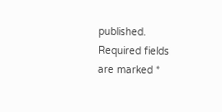published. Required fields are marked *